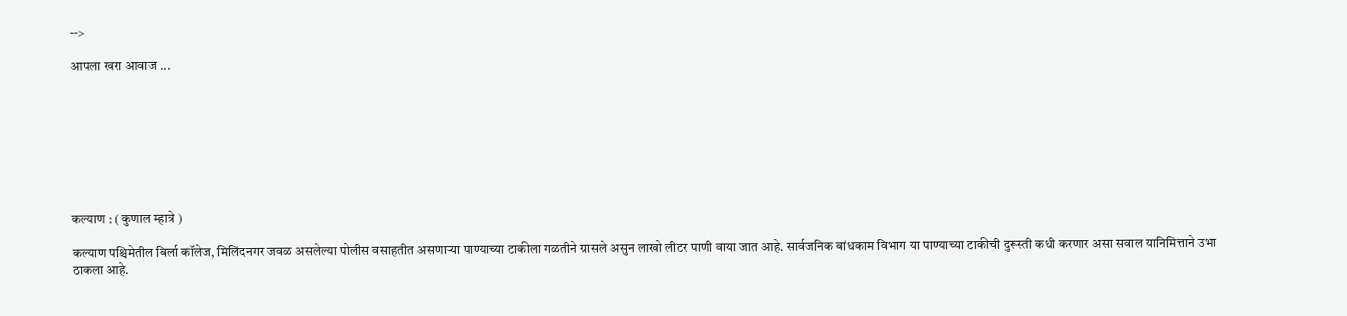-->

आपला खरा आवाज ...








कल्याण : ( कुणाल म्हात्रे )

कल्याण पश्चिमेतील बिर्ला कॉलेज, मिलिंदनगर जवळ असलेल्या पोलीस वसाहतीत असणाऱ्या पाण्याच्या टाकीला गळतीने ग्रासले असुन लाखो लीटर पाणी वाया जात आहे. सार्वजनिक बांधकाम विभाग या पाण्याच्या टाकीची दुरूस्ती कधी करणार असा सवाल यानिमित्ताने उभा ठाकला आहे.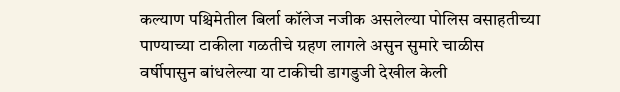कल्याण पश्चिमेतील बिर्ला कॉलेज नजीक असलेल्या पोलिस वसाहतीच्या पाण्याच्या टाकीला गळतीचे ग्रहण लागले असुन सुमारे चाळीस वर्षीपासुन बांधलेल्या या टाकीची डागडुजी देखील केली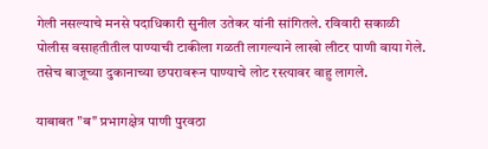गेली नसल्याचे मनसे पदाधिकारी सुनील उतेकर यांनी सांगितले. रविवारी सकाळी पोलीस वसाहतीतील पाण्याची टाकीला गळती लागल्याने लाखो लीटर पाणी वाया गेले. तसेच बाजूच्या दुकानाच्या छपरावरून पाण्याचे लोट रस्त्यावर वाहु लागले.

याबाबत "ब" प्रभागक्षेत्र पाणी पुरवठा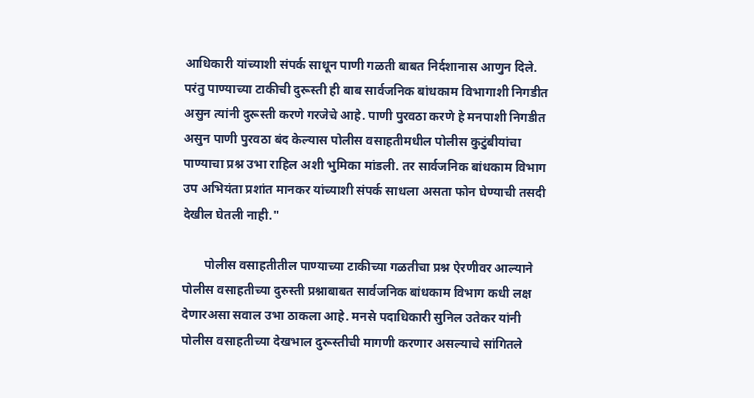आधिकारी यांच्याशी संपर्क साधून पाणी गळती बाबत निर्दशानास आणुन दिले. परंतु पाण्याच्या टाकीची दुरूस्ती ही बाब सार्वजनिक बांधकाम विभागाशी निगडीत असुन त्यांनी दुरूस्ती करणे गरजेचे आहे. पाणी पुरवठा करणे हे मनपाशी निगडीत असुन पाणी पुरवठा बंद केल्यास पोलीस वसाहतीमधील पोलीस कुटुंबीयांचा पाण्याचा प्रश्न उभा राहिल अशी भुमिका मांडली. तर सार्वजनिक बांधकाम विभाग उप अभियंता प्रशांत मानकर यांच्याशी संपर्क साधला असता फोन घेण्याची तसदी देखील घेतली नाही."

       पोलीस वसाहतीतील पाण्याच्या टाकीच्या गळतीचा प्रश्न ऐरणीवर आल्याने पोलीस वसाहतीच्या दुरुस्ती प्रश्नाबाबत सार्वजनिक बांधकाम विभाग कधी लक्ष देणारअसा सवाल उभा ठाकला आहे. मनसे पदाधिकारी सुनिल उतेकर यांनी पोलीस वसाहतीच्या देखभाल दुरूस्तीची मागणी करणार असल्याचे सांगितले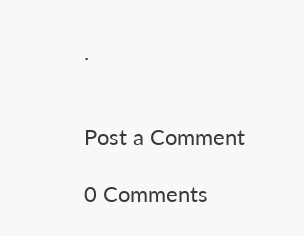.


Post a Comment

0 Comments